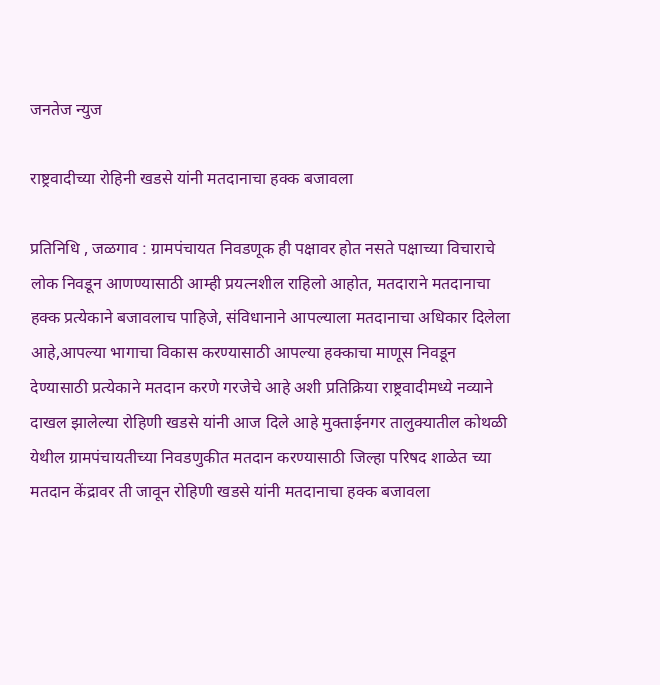जनतेज न्युज

राष्ट्रवादीच्या रोहिनी खडसे यांनी मतदानाचा हक्क बजावला

प्रतिनिधि , जळगाव : ग्रामपंचायत निवडणूक ही पक्षावर होत नसते पक्षाच्या विचाराचे लोक निवडून आणण्यासाठी आम्ही प्रयत्नशील राहिलो आहोत, मतदाराने मतदानाचा हक्क प्रत्येकाने बजावलाच पाहिजे, संविधानाने आपल्याला मतदानाचा अधिकार दिलेला आहे,आपल्या भागाचा विकास करण्यासाठी आपल्या हक्काचा माणूस निवडून देण्यासाठी प्रत्येकाने मतदान करणे गरजेचे आहे अशी प्रतिक्रिया राष्ट्रवादीमध्ये नव्याने दाखल झालेल्या रोहिणी खडसे यांनी आज दिले आहे मुक्ताईनगर तालुक्यातील कोथळी येथील ग्रामपंचायतीच्या निवडणुकीत मतदान करण्यासाठी जिल्हा परिषद शाळेत च्या मतदान केंद्रावर ती जावून रोहिणी खडसे यांनी मतदानाचा हक्क बजावला